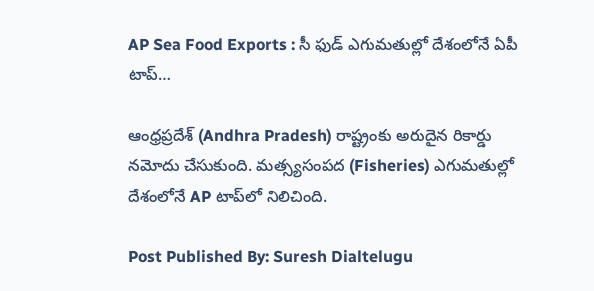AP Sea Food Exports : సీ ఫుడ్ ఎగుమతుల్లో దేశంలోనే ఏపీ టాప్…

ఆంధ్రప్రదేశ్ (Andhra Pradesh) రాష్ట్రంకు అరుదైన రికార్డు నమోదు చేసుకుంది. మత్స్యసంపద (Fisheries) ఎగుమతుల్లో దేశంలోనే AP టాప్‌లో నిలిచింది.

Post Published By: Suresh Dialtelugu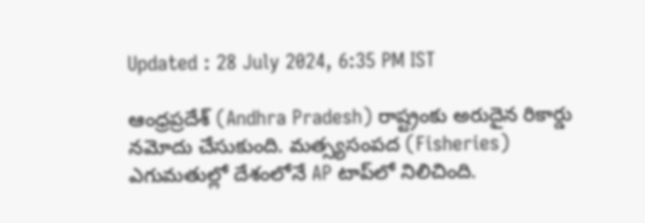Updated : 28 July 2024, 6:35 PM IST

ఆంధ్రప్రదేశ్ (Andhra Pradesh) రాష్ట్రంకు అరుదైన రికార్డు నమోదు చేసుకుంది. మత్స్యసంపద (Fisheries) ఎగుమతుల్లో దేశంలోనే AP టాప్‌లో నిలిచింది.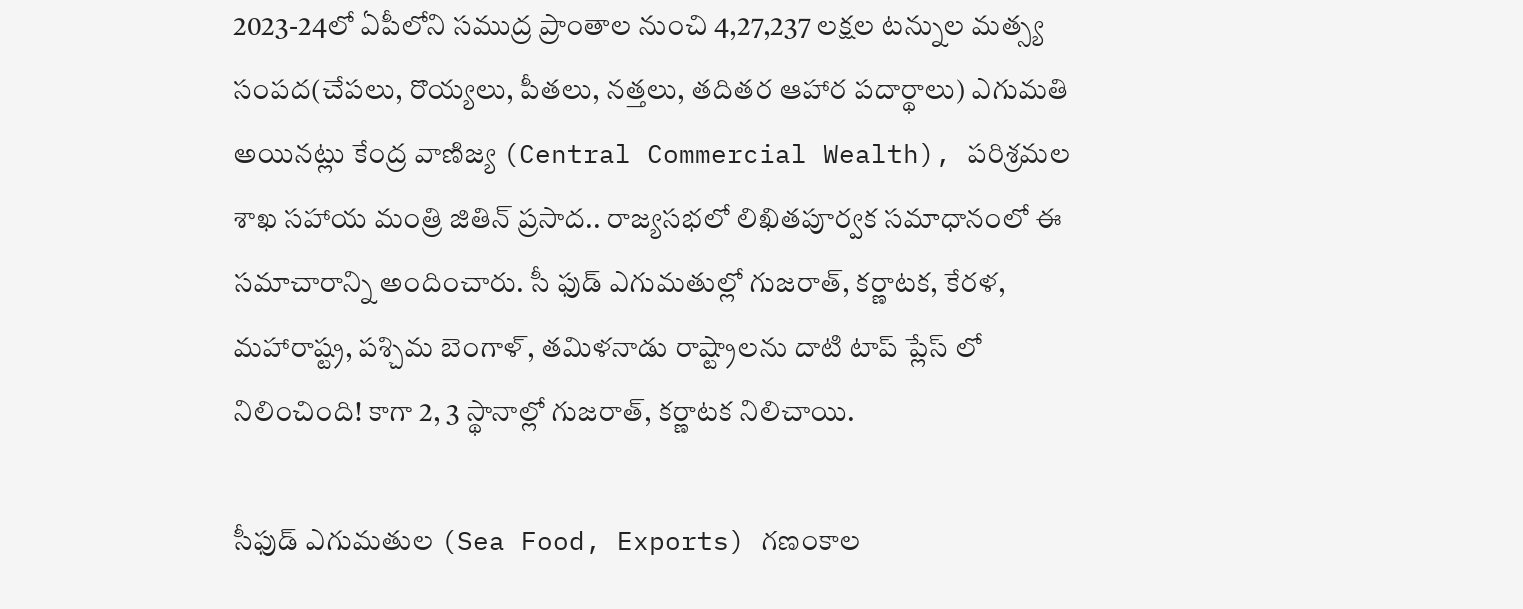2023-24లో ఏపీలోని సముద్ర ప్రాంతాల నుంచి 4,27,237 లక్షల టన్నుల మత్స్య సంపద(చేపలు, రొయ్యలు, పీతలు, నత్తలు, తదితర ఆహార పదార్థాలు) ఎగుమతి అయినట్లు కేంద్ర వాణిజ్య (Central Commercial Wealth), పరిశ్రమల శాఖ సహాయ మంత్రి జితిన్ ప్రసాద.. రాజ్యసభలో లిఖితపూర్వక సమాధానంలో ఈ సమాచారాన్ని అందించారు. సీ ఫుడ్ ఎగుమతుల్లో గుజరాత్, కర్ణాటక, కేరళ, మహారాష్ట్ర, పశ్చిమ బెంగాళ్, తమిళనాడు రాష్ట్రాలను దాటి టాప్ ప్లేస్ లో నిలించింది! కాగా 2, 3 స్థానాల్లో గుజరాత్, కర్ణాటక నిలిచాయి.

సీఫుడ్ ఎగుమతుల (Sea Food, Exports) గణంకాల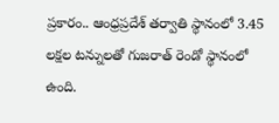ప్రకారం.. ఆంధ్రప్రదేశ్ తర్వాతి స్థానంలో 3.45 లక్షల టన్నులతో గుజరాత్ రెండో స్థానంలో ఉంది.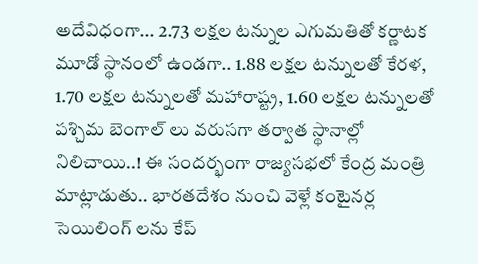అదేవిధంగా... 2.73 లక్షల టన్నుల ఎగుమతితో కర్ణాటక మూడో స్థానంలో ఉండగా.. 1.88 లక్షల టన్నులతో కేరళ, 1.70 లక్షల టన్నులతో మహారాష్ట్ర, 1.60 లక్షల టన్నులతో పశ్చిమ బెంగాల్ లు వరుసగా తర్వాత స్థానాల్లో నిలిచాయి..! ఈ సందర్భంగా రాజ్యసభలో కేంద్ర మంత్రి మాట్లాడుతు.. భారతదేశం నుంచి వెళ్లే కంటైనర్ల సెయిలింగ్ లను కేప్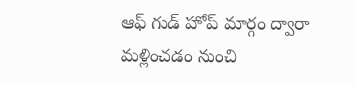ఆఫ్ గుడ్ హోప్ మార్గం ద్వారా మళ్లించడం నుంచి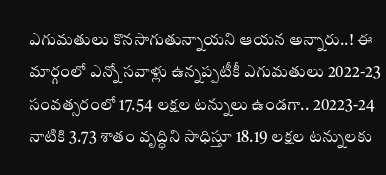ఎగుమతులు కొనసాగుతున్నాయని ఆయన అన్నారు..! ఈ మార్గంలో ఎన్నో సవాళ్లు ఉన్నప్పటీకీ ఎగుమతులు 2022-23 సంవత్సరంలో 17.54 లక్షల టన్నులు ఉండగా.. 20223-24 నాటికి 3.73 శాతం వృద్ధిని సాధిస్తూ 18.19 లక్షల టన్నులకు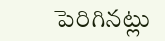పెరిగినట్లు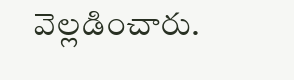వెల్లడించారు.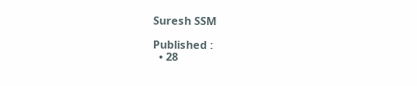Suresh SSM

Published :
  • 28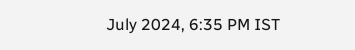July 2024, 6:35 PM IST